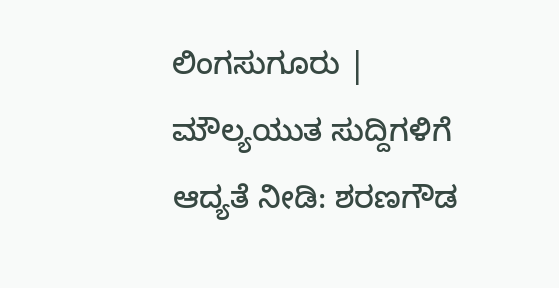ಲಿಂಗಸುಗೂರು | ಮೌಲ್ಯಯುತ ಸುದ್ದಿಗಳಿಗೆ ಆದ್ಯತೆ ನೀಡಿ: ಶರಣಗೌಡ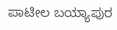ಪಾಟೀಲ ಬಯ್ಯಾಪುರ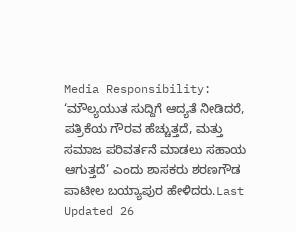Media Responsibility: ‘ಮೌಲ್ಯಯುತ ಸುದ್ದಿಗೆ ಆದ್ಯತೆ ನೀಡಿದರೆ, ಪತ್ರಿಕೆಯ ಗೌರವ ಹೆಚ್ಚುತ್ತದೆ, ಮತ್ತು ಸಮಾಜ ಪರಿವರ್ತನೆ ಮಾಡಲು ಸಹಾಯ ಆಗುತ್ತದೆ’ ಎಂದು ಶಾಸಕರು ಶರಣಗೌಡ ಪಾಟೀಲ ಬಯ್ಯಾಪುರ ಹೇಳಿದರು.Last Updated 26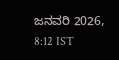ಜನವರಿ 2026, 8:12 IST